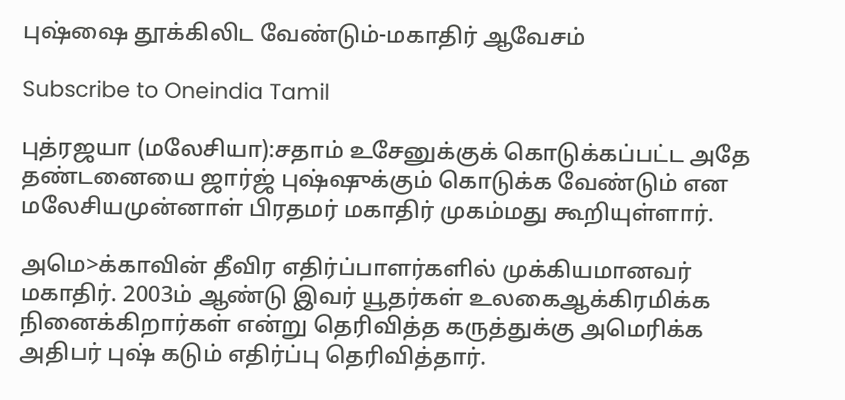புஷ்ஷை தூக்கிலிட வேண்டும்-மகாதிர் ஆவேசம்

Subscribe to Oneindia Tamil

புத்ரஜயா (மலேசியா):சதாம் உசேனுக்குக் கொடுக்கப்பட்ட அதே தண்டனையை ஜார்ஜ் புஷ்ஷுக்கும் கொடுக்க வேண்டும் என மலேசியமுன்னாள் பிரதமர் மகாதிர் முகம்மது கூறியுள்ளார்.

அமெ>க்காவின் தீவிர எதிர்ப்பாளர்களில் முக்கியமானவர் மகாதிர். 2003ம் ஆண்டு இவர் யூதர்கள் உலகைஆக்கிரமிக்க நினைக்கிறார்கள் என்று தெரிவித்த கருத்துக்கு அமெரிக்க அதிபர் புஷ் கடும் எதிர்ப்பு தெரிவித்தார்.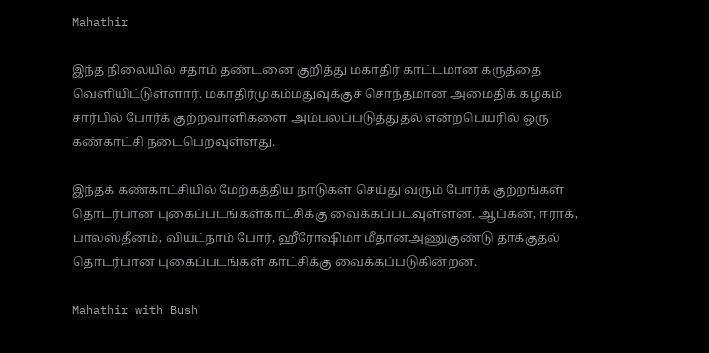Mahathir

இந்த நிலையில் சதாம் தண்டனை குறித்து மகாதிர் காட்டமான கருத்தை வெளியிட்டுள்ளார். மகாதிர்முகம்மதுவுக்குச் சொந்தமான அமைதிக் கழகம் சார்பில் போர்க் குற்றவாளிகளை அம்பலப்படுத்துதல் என்றபெயரில் ஒரு கண்காட்சி நடைபெறவுள்ளது.

இந்தக் கண்காட்சியில் மேற்கத்திய நாடுகள் செய்து வரும் போர்க் குற்றங்கள் தொடர்பான புகைப்படங்கள்காட்சிக்கு வைக்கப்படவுள்ளன. ஆப்கன், ஈராக், பாலஸ்தீனம், வியட்நாம் போர், ஹீரோஷிமா மீதானஅணுகுண்டு தாக்குதல் தொடர்பான புகைப்படங்கள் காட்சிக்கு வைக்கப்படுகின்றன.

Mahathir with Bush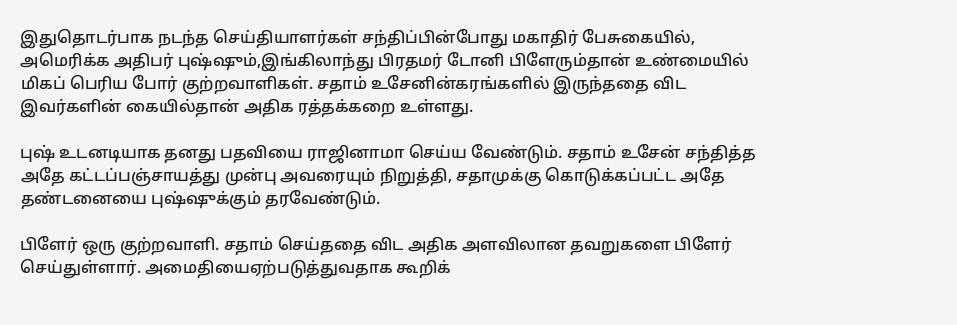இதுதொடர்பாக நடந்த செய்தியாளர்கள் சந்திப்பின்போது மகாதிர் பேசுகையில், அமெரிக்க அதிபர் புஷ்ஷும்,இங்கிலாந்து பிரதமர் டோனி பிளேரும்தான் உண்மையில் மிகப் பெரிய போர் குற்றவாளிகள். சதாம் உசேனின்கரங்களில் இருந்ததை விட இவர்களின் கையில்தான் அதிக ரத்தக்கறை உள்ளது.

புஷ் உடனடியாக தனது பதவியை ராஜினாமா செய்ய வேண்டும். சதாம் உசேன் சந்தித்த அதே கட்டப்பஞ்சாயத்து முன்பு அவரையும் நிறுத்தி, சதாமுக்கு கொடுக்கப்பட்ட அதே தண்டனையை புஷ்ஷுக்கும் தரவேண்டும்.

பிளேர் ஒரு குற்றவாளி. சதாம் செய்ததை விட அதிக அளவிலான தவறுகளை பிளேர் செய்துள்ளார். அமைதியைஏற்படுத்துவதாக கூறிக்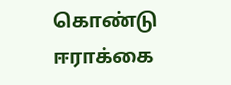கொண்டு ஈராக்கை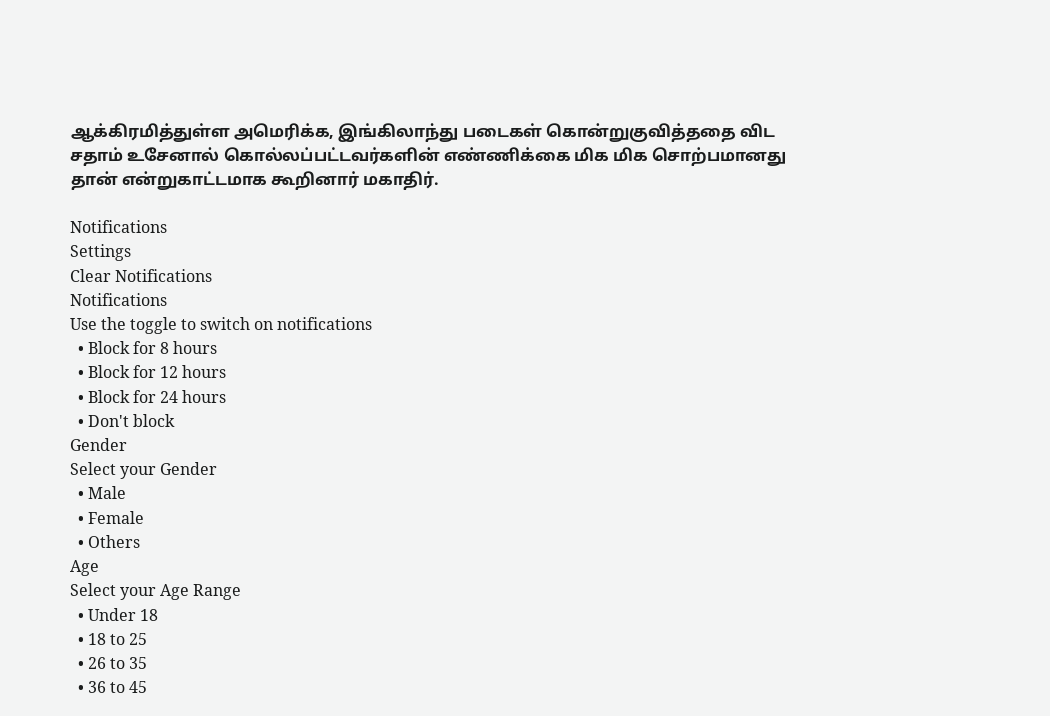ஆக்கிரமித்துள்ள அமெரிக்க, இங்கிலாந்து படைகள் கொன்றுகுவித்ததை விட சதாம் உசேனால் கொல்லப்பட்டவர்களின் எண்ணிக்கை மிக மிக சொற்பமானது தான் என்றுகாட்டமாக கூறினார் மகாதிர்.

Notifications
Settings
Clear Notifications
Notifications
Use the toggle to switch on notifications
  • Block for 8 hours
  • Block for 12 hours
  • Block for 24 hours
  • Don't block
Gender
Select your Gender
  • Male
  • Female
  • Others
Age
Select your Age Range
  • Under 18
  • 18 to 25
  • 26 to 35
  • 36 to 45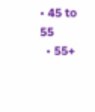• 45 to 55
  • 55+